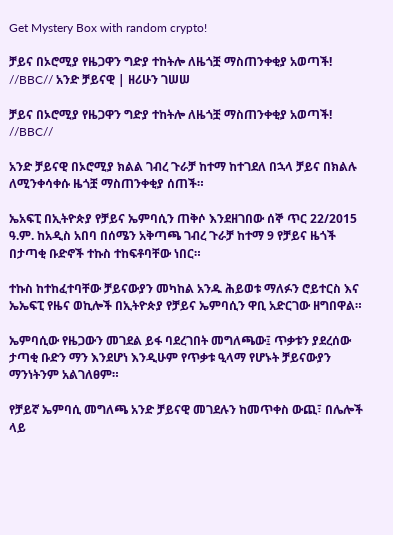Get Mystery Box with random crypto!

ቻይና በኦሮሚያ የዜጋዋን ግድያ ተከትሎ ለዜጎቿ ማስጠንቀቂያ አወጣች! //BBC// አንድ ቻይናዊ | ዘሪሁን ገሠሠ

ቻይና በኦሮሚያ የዜጋዋን ግድያ ተከትሎ ለዜጎቿ ማስጠንቀቂያ አወጣች! //BBC//

አንድ ቻይናዊ በኦሮሚያ ክልል ገብረ ጉራቻ ከተማ ከተገደለ በኋላ ቻይና በክልሉ ለሚንቀሳቀሱ ዜጎቿ ማስጠንቀቂያ ሰጠች።

ኤአፍፒ በኢትዮጵያ የቻይና ኤምባሲን ጠቅሶ እንደዘገበው ሰኞ ጥር 22/2015 ዓ.ም. ከአዲስ አበባ በሰሜን አቅጣጫ ገብረ ጉራቻ ከተማ 9 የቻይና ዜጎች በታጣቂ ቡድኖች ተኩስ ተከፍቶባቸው ነበር።

ተኩስ ከተከፈተባቸው ቻይናውያን መካከል አንዱ ሕይወቱ ማለፉን ሮይተርስ እና ኤኤፍፒ የዜና ወኪሎች በኢትዮጵያ የቻይና ኤምባሲን ዋቢ አድርገው ዘግበዋል።

ኤምባሲው የዜጋውን መገደል ይፋ ባደረገበት መግለጫው፤ ጥቃቱን ያደረሰው ታጣቂ ቡድን ማን እንደሆነ እንዲሁም የጥቃቱ ዒላማ የሆኑት ቻይናውያን ማንነትንም አልገለፀም።

የቻይኛ ኤምባሲ መግለጫ አንድ ቻይናዊ መገደሉን ከመጥቀስ ውጪ፣ በሌሎች ላይ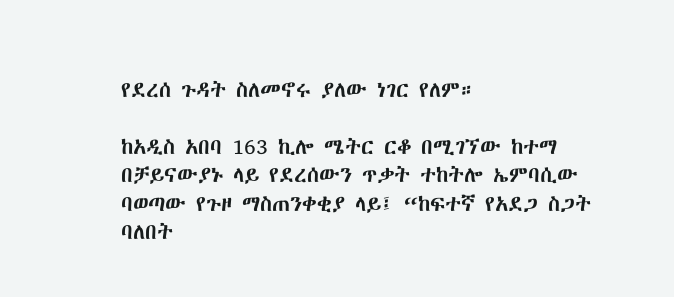የደረሰ ጉዳት ስለመኖሩ ያለው ነገር የለም።

ከአዲስ አበባ 163 ኪሎ ሜትር ርቆ በሚገኘው ከተማ በቻይናውያኑ ላይ የደረሰውን ጥቃት ተከትሎ ኤምባሲው ባወጣው የጉዞ ማስጠንቀቂያ ላይ፤ “ከፍተኛ የአደጋ ስጋት ባለበት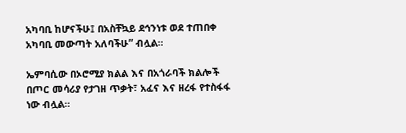አካባቢ ከሆናችሁ፤ በአስቸኳይ ደኅንነቱ ወደ ተጠበቀ አካባቢ መውጣት አለባችሁ” ብሏል።

ኤምባሲው በኦሮሚያ ክልል እና በአጎራባች ክልሎች በጦር መሳሪያ የታገዘ ጥቃት፣ አፈና እና ዘረፋ የተስፋፋ ነው ብሏል።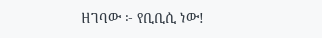ዘገባው ፦ የቢቢሲ ነው!